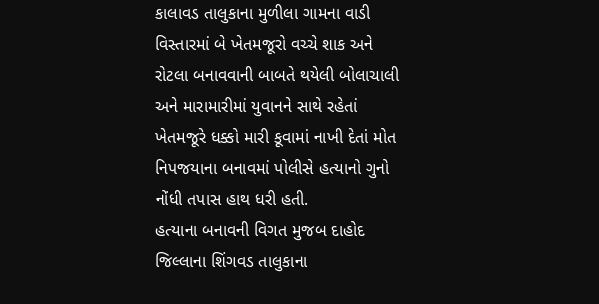કાલાવડ તાલુકાના મુળીલા ગામના વાડી વિસ્તારમાં બે ખેતમજૂરો વચ્ચે શાક અને રોટલા બનાવવાની બાબતે થયેલી બોલાચાલી અને મારામારીમાં યુવાનને સાથે રહેતાં ખેતમજૂરે ધક્કો મારી કૂવામાં નાખી દેતાં મોત નિપજયાના બનાવમાં પોલીસે હત્યાનો ગુનો નોંધી તપાસ હાથ ધરી હતી.
હત્યાના બનાવની વિગત મુજબ દાહોદ જિલ્લાના શિંગવડ તાલુકાના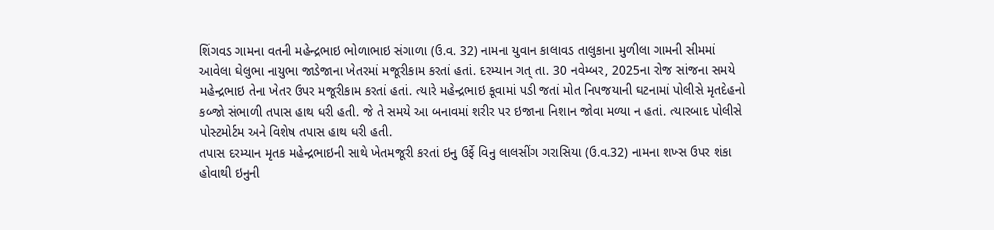શિંગવડ ગામના વતની મહેન્દ્રભાઇ ભોળાભાઇ સંગાળા (ઉ.વ. 32) નામના યુવાન કાલાવડ તાલુકાના મુળીલા ગામની સીમમાં આવેલા ઘેલુભા નાયુભા જાડેજાના ખેતરમાં મજૂરીકામ કરતાં હતાં. દરમ્યાન ગત્ તા. 30 નવેમ્બર, 2025ના રોજ સાંજના સમયે મહેન્દ્રભાઇ તેના ખેતર ઉપર મજૂરીકામ કરતાં હતાં. ત્યારે મહેન્દ્રભાઇ કૂવામાં પડી જતાં મોત નિપજયાની ઘટનામાં પોલીસે મૃતદેહનો કબ્જો સંભાળી તપાસ હાથ ધરી હતી. જે તે સમયે આ બનાવમાં શરીર પર ઇજાના નિશાન જોવા મળ્યા ન હતાં. ત્યારબાદ પોલીસે પોસ્ટમોર્ટમ અને વિશેષ તપાસ હાથ ધરી હતી.
તપાસ દરમ્યાન મૃતક મહેન્દ્રભાઇની સાથે ખેતમજૂરી કરતાં ઇનુ ઉર્ફે વિનુ લાલસીંગ ગરાસિયા (ઉ.વ.32) નામના શખ્સ ઉપર શંકા હોવાથી ઇનુની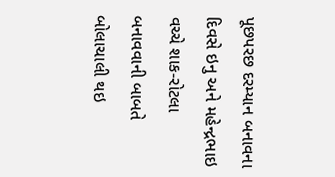પૂછપરછ દરમ્યાન બનાવના દિવસે ઇનુ અને મહેન્દ્રભાઇ વચ્ચે શાક-રોટલા બનાવવાની બાબતે બોલાચાલી થઇ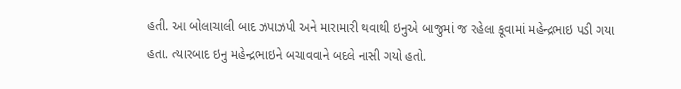હતી. આ બોલાચાલી બાદ ઝપાઝપી અને મારામારી થવાથી ઇનુએ બાજુમાં જ રહેલા કૂવામાં મહેન્દ્રભાઇ પડી ગયા હતા. ત્યારબાદ ઇનુ મહેન્દ્રભાઇને બચાવવાને બદલે નાસી ગયો હતો.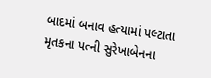બાદમાં બનાવ હત્યામાં પલ્ટાતા મૃતકના પત્ની સુરેખાબેનના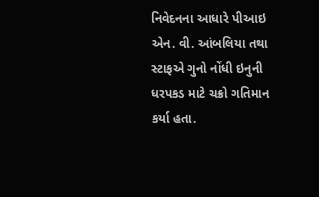નિવેદનના આધારે પીઆઇ એન. વી. આંબલિયા તથા સ્ટાફએ ગુનો નોંધી ઇનુની ધરપકડ માટે ચક્રો ગતિમાન કર્યા હતા.